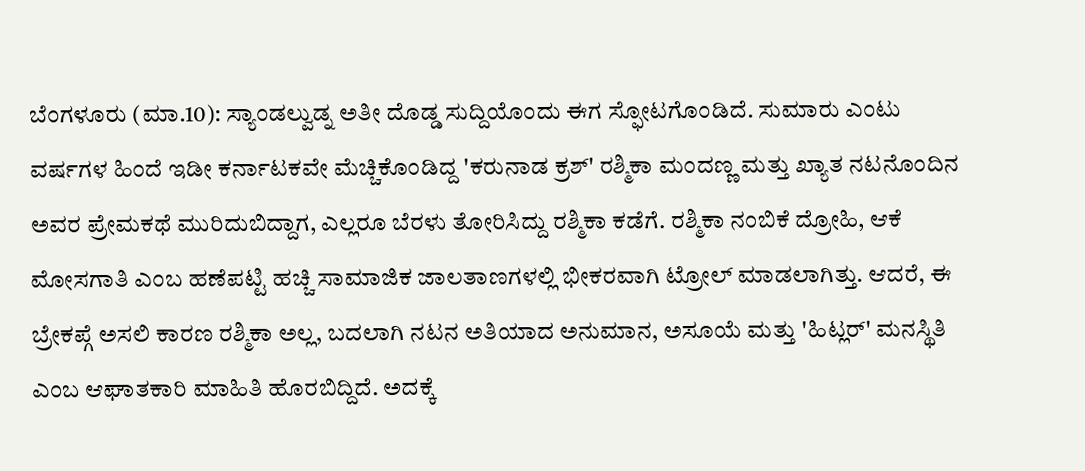ಬೆಂಗಳೂರು (ಮಾ.10): ಸ್ಯಾಂಡಲ್ವುಡ್ನ ಅತೀ ದೊಡ್ಡ ಸುದ್ದಿಯೊಂದು ಈಗ ಸ್ಫೋಟಗೊಂಡಿದೆ. ಸುಮಾರು ಎಂಟು ವರ್ಷಗಳ ಹಿಂದೆ ಇಡೀ ಕರ್ನಾಟಕವೇ ಮೆಚ್ಚಿಕೊಂಡಿದ್ದ 'ಕರುನಾಡ ಕ್ರಶ್' ರಶ್ಮಿಕಾ ಮಂದಣ್ಣ ಮತ್ತು ಖ್ಯಾತ ನಟನೊಂದಿನ ಅವರ ಪ್ರೇಮಕಥೆ ಮುರಿದುಬಿದ್ದಾಗ, ಎಲ್ಲರೂ ಬೆರಳು ತೋರಿಸಿದ್ದು ರಶ್ಮಿಕಾ ಕಡೆಗೆ. ರಶ್ಮಿಕಾ ನಂಬಿಕೆ ದ್ರೋಹಿ, ಆಕೆ ಮೋಸಗಾತಿ ಎಂಬ ಹಣೆಪಟ್ಟಿ ಹಚ್ಚಿ ಸಾಮಾಜಿಕ ಜಾಲತಾಣಗಳಲ್ಲಿ ಭೀಕರವಾಗಿ ಟ್ರೋಲ್ ಮಾಡಲಾಗಿತ್ತು. ಆದರೆ, ಈ ಬ್ರೇಕಪ್ಗೆ ಅಸಲಿ ಕಾರಣ ರಶ್ಮಿಕಾ ಅಲ್ಲ, ಬದಲಾಗಿ ನಟನ ಅತಿಯಾದ ಅನುಮಾನ, ಅಸೂಯೆ ಮತ್ತು 'ಹಿಟ್ಲರ್' ಮನಸ್ಥಿತಿ ಎಂಬ ಆಘಾತಕಾರಿ ಮಾಹಿತಿ ಹೊರಬಿದ್ದಿದೆ. ಅದಕ್ಕೆ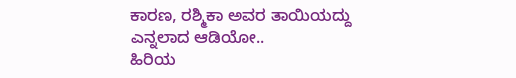ಕಾರಣ, ರಶ್ಮಿಕಾ ಅವರ ತಾಯಿಯದ್ದು ಎನ್ನಲಾದ ಆಡಿಯೋ..
ಹಿರಿಯ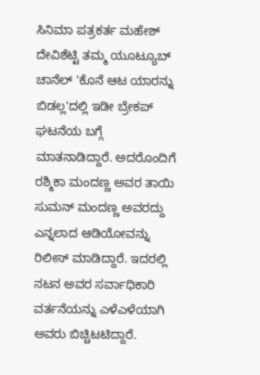ಸಿನಿಮಾ ಪತ್ರಕರ್ತ ಮಹೇಶ್ ದೇವಿಶೆಟ್ಟಿ ತಮ್ಮ ಯೂಟ್ಯೂಬ್ ಚಾನೆಲ್ 'ಕೊನೆ ಆಟ ಯಾರನ್ನು ಬಿಡಲ್ಲ'ದಲ್ಲಿ ಇಡೀ ಬ್ರೇಕಪ್ ಘಟನೆಯ ಬಗ್ಗೆ ಮಾತನಾಡಿದ್ದಾರೆ. ಅದರೊಂದಿಗೆ ರಶ್ಮಿಕಾ ಮಂದಣ್ಣ ಅವರ ತಾಯಿ ಸುಮನ್ ಮಂದಣ್ಣ ಅವರದ್ದು ಎನ್ನಲಾದ ಆಡಿಯೋವನ್ನು ರಿಲೀಸ್ ಮಾಡಿದ್ದಾರೆ. ಇದರಲ್ಲಿ ನಟನ ಅವರ ಸರ್ವಾಧಿಕಾರಿ ವರ್ತನೆಯನ್ನು ಎಳೆಎಳೆಯಾಗಿ ಅವರು ಬಿಚ್ಚಿಟಟಿದ್ದಾರೆ.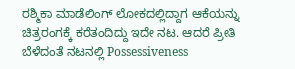ರಶ್ಮಿಕಾ ಮಾಡೆಲಿಂಗ್ ಲೋಕದಲ್ಲಿದ್ದಾಗ ಆಕೆಯನ್ನು ಚಿತ್ರರಂಗಕ್ಕೆ ಕರೆತಂದಿದ್ದು ಇದೇ ನಟ. ಆದರೆ ಪ್ರೀತಿ ಬೆಳೆದಂತೆ ನಟನಲ್ಲಿ Possessiveness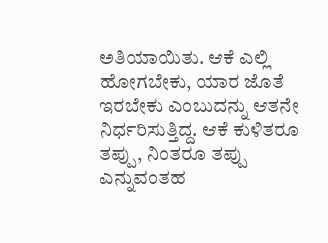ಅತಿಯಾಯಿತು. ಆಕೆ ಎಲ್ಲಿ ಹೋಗಬೇಕು, ಯಾರ ಜೊತೆ ಇರಬೇಕು ಎಂಬುದನ್ನು ಆತನೇ ನಿರ್ಧರಿಸುತ್ತಿದ್ದ. ಆಕೆ ಕುಳಿತರೂ ತಪ್ಪು, ನಿಂತರೂ ತಪ್ಪು ಎನ್ನುವಂತಹ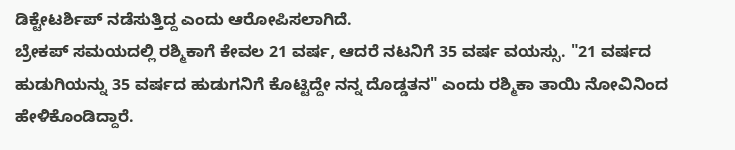ಡಿಕ್ಟೇಟರ್ಶಿಪ್ ನಡೆಸುತ್ತಿದ್ದ ಎಂದು ಆರೋಪಿಸಲಾಗಿದೆ.
ಬ್ರೇಕಪ್ ಸಮಯದಲ್ಲಿ ರಶ್ಮಿಕಾಗೆ ಕೇವಲ 21 ವರ್ಷ, ಆದರೆ ನಟನಿಗೆ 35 ವರ್ಷ ವಯಸ್ಸು. "21 ವರ್ಷದ ಹುಡುಗಿಯನ್ನು 35 ವರ್ಷದ ಹುಡುಗನಿಗೆ ಕೊಟ್ಟಿದ್ದೇ ನನ್ನ ದೊಡ್ಡತನ" ಎಂದು ರಶ್ಮಿಕಾ ತಾಯಿ ನೋವಿನಿಂದ ಹೇಳಿಕೊಂಡಿದ್ದಾರೆ.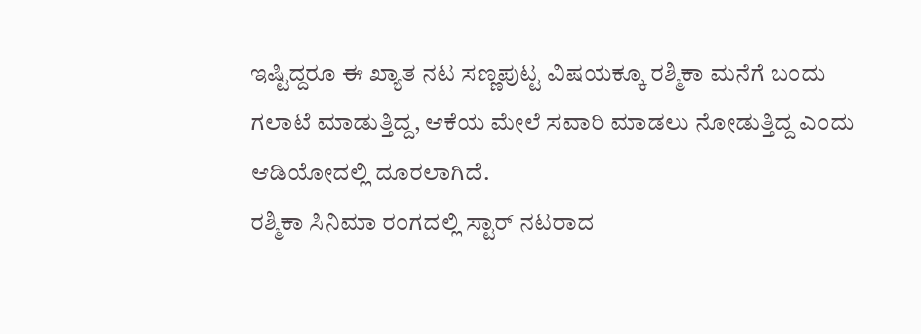ಇಷ್ಟಿದ್ದರೂ ಈ ಖ್ಯಾತ ನಟ ಸಣ್ಣಪುಟ್ಟ ವಿಷಯಕ್ಕೂ ರಶ್ಮಿಕಾ ಮನೆಗೆ ಬಂದು ಗಲಾಟೆ ಮಾಡುತ್ತಿದ್ದ, ಆಕೆಯ ಮೇಲೆ ಸವಾರಿ ಮಾಡಲು ನೋಡುತ್ತಿದ್ದ ಎಂದು ಆಡಿಯೋದಲ್ಲಿ ದೂರಲಾಗಿದೆ.
ರಶ್ಮಿಕಾ ಸಿನಿಮಾ ರಂಗದಲ್ಲಿ ಸ್ಟಾರ್ ನಟರಾದ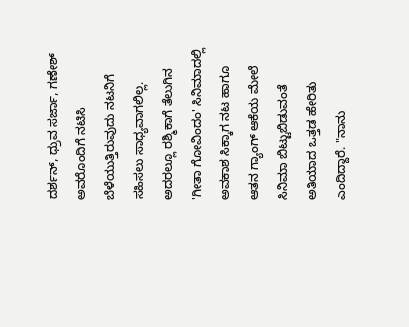ದರ್ಶನ್, ಧ್ರುವ ಸರ್ಜಾ, ಗಣೇಶ್ ಅವರೊಂದಿಗೆ ನಟಿಸಿ ಬೆಳೆಯುತ್ತಿರುವುದು ನಟನಿಗೆ ಸಹಿಸಲು ಸಾಧ್ಯವಾಗಲಿಲ್ಲ. ಅದರಲ್ಲೂ ರಶ್ಮಿಕಾಗೆ ತೆಲುಗಿನ 'ಗೀತಾ ಗೋವಿಂದಂ' ಸಿನಿಮಾದಲ್ಲಿ ಅವಕಾಶ ಸಿಕ್ಕಾಗ ನಟ ಹಾಗೂ ಆತನ ಗ್ಯಾಂಗ್ ಆಕೆಯ ಮೇಲೆ ಸಿನಿಮಾ ಬಿಟ್ಟುಬಿಡುವಂತೆ ಅತಿಯಾದ ಒತ್ತಡ ಹೇರಿತು ಎಂದಿದ್ದಾರೆ. "ನಾನು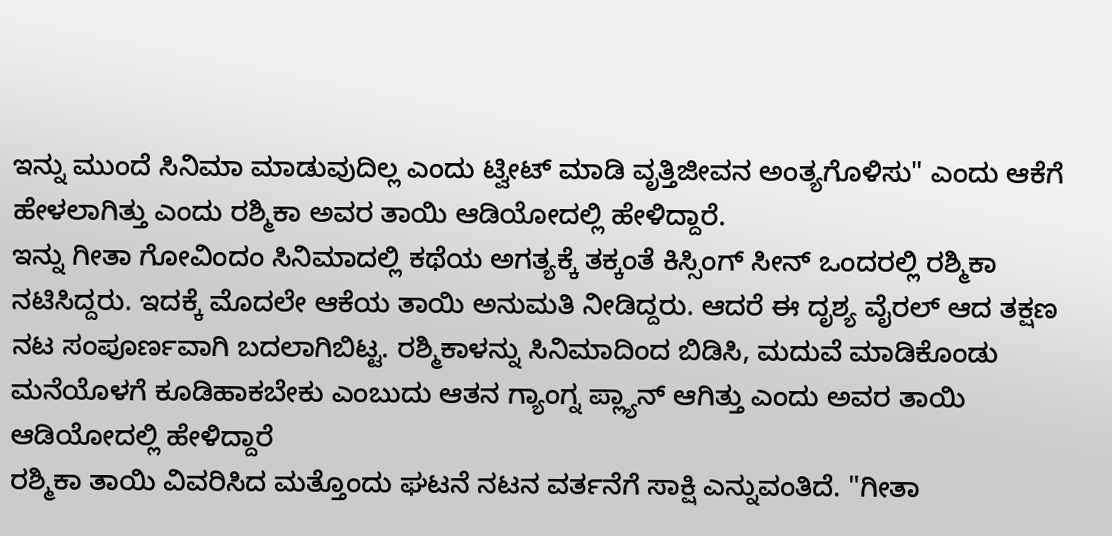ಇನ್ನು ಮುಂದೆ ಸಿನಿಮಾ ಮಾಡುವುದಿಲ್ಲ ಎಂದು ಟ್ವೀಟ್ ಮಾಡಿ ವೃತ್ತಿಜೀವನ ಅಂತ್ಯಗೊಳಿಸು" ಎಂದು ಆಕೆಗೆ ಹೇಳಲಾಗಿತ್ತು ಎಂದು ರಶ್ಮಿಕಾ ಅವರ ತಾಯಿ ಆಡಿಯೋದಲ್ಲಿ ಹೇಳಿದ್ದಾರೆ.
ಇನ್ನು ಗೀತಾ ಗೋವಿಂದಂ ಸಿನಿಮಾದಲ್ಲಿ ಕಥೆಯ ಅಗತ್ಯಕ್ಕೆ ತಕ್ಕಂತೆ ಕಿಸ್ಸಿಂಗ್ ಸೀನ್ ಒಂದರಲ್ಲಿ ರಶ್ಮಿಕಾ ನಟಿಸಿದ್ದರು. ಇದಕ್ಕೆ ಮೊದಲೇ ಆಕೆಯ ತಾಯಿ ಅನುಮತಿ ನೀಡಿದ್ದರು. ಆದರೆ ಈ ದೃಶ್ಯ ವೈರಲ್ ಆದ ತಕ್ಷಣ ನಟ ಸಂಪೂರ್ಣವಾಗಿ ಬದಲಾಗಿಬಿಟ್ಟ. ರಶ್ಮಿಕಾಳನ್ನು ಸಿನಿಮಾದಿಂದ ಬಿಡಿಸಿ, ಮದುವೆ ಮಾಡಿಕೊಂಡು ಮನೆಯೊಳಗೆ ಕೂಡಿಹಾಕಬೇಕು ಎಂಬುದು ಆತನ ಗ್ಯಾಂಗ್ನ ಪ್ಲ್ಯಾನ್ ಆಗಿತ್ತು ಎಂದು ಅವರ ತಾಯಿ ಆಡಿಯೋದಲ್ಲಿ ಹೇಳಿದ್ದಾರೆ
ರಶ್ಮಿಕಾ ತಾಯಿ ವಿವರಿಸಿದ ಮತ್ತೊಂದು ಘಟನೆ ನಟನ ವರ್ತನೆಗೆ ಸಾಕ್ಷಿ ಎನ್ನುವಂತಿದೆ. "ಗೀತಾ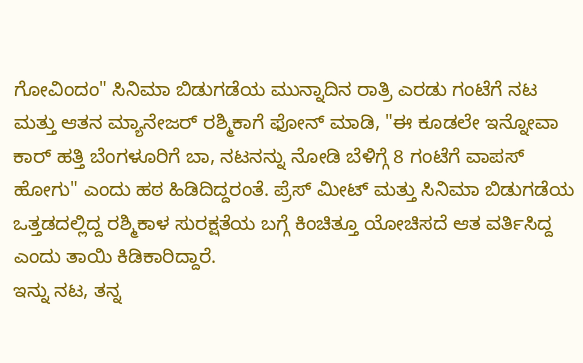ಗೋವಿಂದಂ" ಸಿನಿಮಾ ಬಿಡುಗಡೆಯ ಮುನ್ನಾದಿನ ರಾತ್ರಿ ಎರಡು ಗಂಟೆಗೆ ನಟ ಮತ್ತು ಆತನ ಮ್ಯಾನೇಜರ್ ರಶ್ಮಿಕಾಗೆ ಫೋನ್ ಮಾಡಿ, "ಈ ಕೂಡಲೇ ಇನ್ನೋವಾ ಕಾರ್ ಹತ್ತಿ ಬೆಂಗಳೂರಿಗೆ ಬಾ, ನಟನನ್ನು ನೋಡಿ ಬೆಳಿಗ್ಗೆ 8 ಗಂಟೆಗೆ ವಾಪಸ್ ಹೋಗು" ಎಂದು ಹಠ ಹಿಡಿದಿದ್ದರಂತೆ. ಪ್ರೆಸ್ ಮೀಟ್ ಮತ್ತು ಸಿನಿಮಾ ಬಿಡುಗಡೆಯ ಒತ್ತಡದಲ್ಲಿದ್ದ ರಶ್ಮಿಕಾಳ ಸುರಕ್ಷತೆಯ ಬಗ್ಗೆ ಕಿಂಚಿತ್ತೂ ಯೋಚಿಸದೆ ಆತ ವರ್ತಿಸಿದ್ದ ಎಂದು ತಾಯಿ ಕಿಡಿಕಾರಿದ್ದಾರೆ.
ಇನ್ನು ನಟ, ತನ್ನ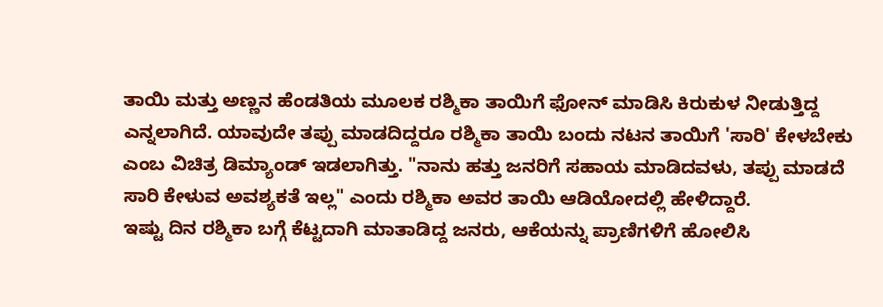ತಾಯಿ ಮತ್ತು ಅಣ್ಣನ ಹೆಂಡತಿಯ ಮೂಲಕ ರಶ್ಮಿಕಾ ತಾಯಿಗೆ ಫೋನ್ ಮಾಡಿಸಿ ಕಿರುಕುಳ ನೀಡುತ್ತಿದ್ದ ಎನ್ನಲಾಗಿದೆ. ಯಾವುದೇ ತಪ್ಪು ಮಾಡದಿದ್ದರೂ ರಶ್ಮಿಕಾ ತಾಯಿ ಬಂದು ನಟನ ತಾಯಿಗೆ 'ಸಾರಿ' ಕೇಳಬೇಕು ಎಂಬ ವಿಚಿತ್ರ ಡಿಮ್ಯಾಂಡ್ ಇಡಲಾಗಿತ್ತು. "ನಾನು ಹತ್ತು ಜನರಿಗೆ ಸಹಾಯ ಮಾಡಿದವಳು, ತಪ್ಪು ಮಾಡದೆ ಸಾರಿ ಕೇಳುವ ಅವಶ್ಯಕತೆ ಇಲ್ಲ" ಎಂದು ರಶ್ಮಿಕಾ ಅವರ ತಾಯಿ ಆಡಿಯೋದಲ್ಲಿ ಹೇಳಿದ್ದಾರೆ.
ಇಷ್ಟು ದಿನ ರಶ್ಮಿಕಾ ಬಗ್ಗೆ ಕೆಟ್ಟದಾಗಿ ಮಾತಾಡಿದ್ದ ಜನರು, ಆಕೆಯನ್ನು ಪ್ರಾಣಿಗಳಿಗೆ ಹೋಲಿಸಿ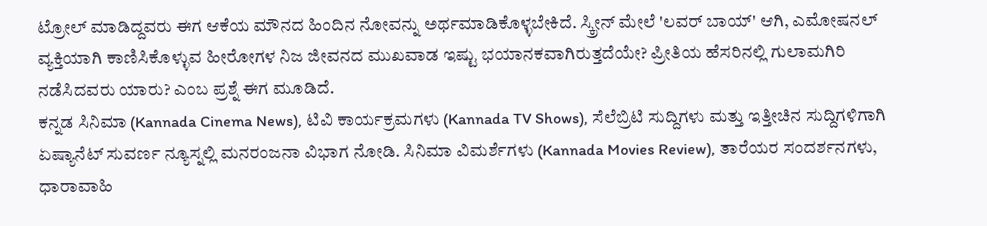ಟ್ರೋಲ್ ಮಾಡಿದ್ದವರು ಈಗ ಆಕೆಯ ಮೌನದ ಹಿಂದಿನ ನೋವನ್ನು ಅರ್ಥಮಾಡಿಕೊಳ್ಳಬೇಕಿದೆ. ಸ್ಕ್ರೀನ್ ಮೇಲೆ 'ಲವರ್ ಬಾಯ್' ಆಗಿ, ಎಮೋಷನಲ್ ವ್ಯಕ್ತಿಯಾಗಿ ಕಾಣಿಸಿಕೊಳ್ಳುವ ಹೀರೋಗಳ ನಿಜ ಜೀವನದ ಮುಖವಾಡ ಇಷ್ಟು ಭಯಾನಕವಾಗಿರುತ್ತದೆಯೇ? ಪ್ರೀತಿಯ ಹೆಸರಿನಲ್ಲಿ ಗುಲಾಮಗಿರಿ ನಡೆಸಿದವರು ಯಾರು? ಎಂಬ ಪ್ರಶ್ನೆ ಈಗ ಮೂಡಿದೆ.
ಕನ್ನಡ ಸಿನಿಮಾ (Kannada Cinema News), ಟಿವಿ ಕಾರ್ಯಕ್ರಮಗಳು (Kannada TV Shows), ಸೆಲೆಬ್ರಿಟಿ ಸುದ್ದಿಗಳು ಮತ್ತು ಇತ್ತೀಚಿನ ಸುದ್ದಿಗಳಿಗಾಗಿ ಏಷ್ಯಾನೆಟ್ ಸುವರ್ಣ ನ್ಯೂಸ್ನಲ್ಲಿ ಮನರಂಜನಾ ವಿಭಾಗ ನೋಡಿ. ಸಿನಿಮಾ ವಿಮರ್ಶೆಗಳು (Kannada Movies Review), ತಾರೆಯರ ಸಂದರ್ಶನಗಳು, ಧಾರಾವಾಹಿ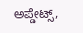ಅಪ್ಡೇಟ್ಸ್,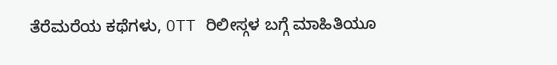ತೆರೆಮರೆಯ ಕಥೆಗಳು, OTT ರಿಲೀಸ್ಗಳ ಬಗ್ಗೆ ಮಾಹಿತಿಯೂ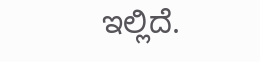ಇಲ್ಲಿದೆ.